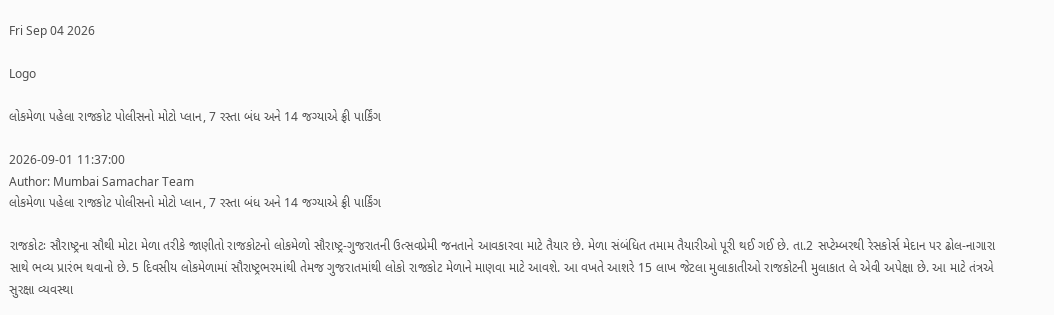Fri Sep 04 2026

Logo

લોકમેળા પહેલા રાજકોટ પોલીસનો મોટો પ્લાન, 7 રસ્તા બંધ અને 14 જગ્યાએ ફ્રી પાર્કિંગ

2026-09-01 11:37:00
Author: Mumbai Samachar Team
લોકમેળા પહેલા રાજકોટ પોલીસનો મોટો પ્લાન, 7 રસ્તા બંધ અને 14 જગ્યાએ ફ્રી પાર્કિંગ

રાજકોટઃ સૌરાષ્ટ્રના સૌથી મોટા મેળા તરીકે જાણીતો રાજકોટનો લોકમેળો સૌરાષ્ટ્ર-ગુજરાતની ઉત્સવપ્રેમી જનતાને આવકારવા માટે તૈયાર છે. મેળા સંબંધિત તમામ તૈયારીઓ પૂરી થઈ ગઈ છે. તા.2 સપ્ટેમ્બરથી રેસકોર્સ મેદાન પર ઢોલ-નાગારા સાથે ભવ્ય પ્રારંભ થવાનો છે. 5 દિવસીય લોકમેળામાં સૌરાષ્ટ્રભરમાંથી તેમજ ગુજરાતમાંથી લોકો રાજકોટ મેળાને માણવા માટે આવશે. આ વખતે આશરે 15 લાખ જેટલા મુલાકાતીઓ રાજકોટની મુલાકાત લે એવી અપેક્ષા છે. આ માટે તંત્રએ સુરક્ષા વ્યવસ્થા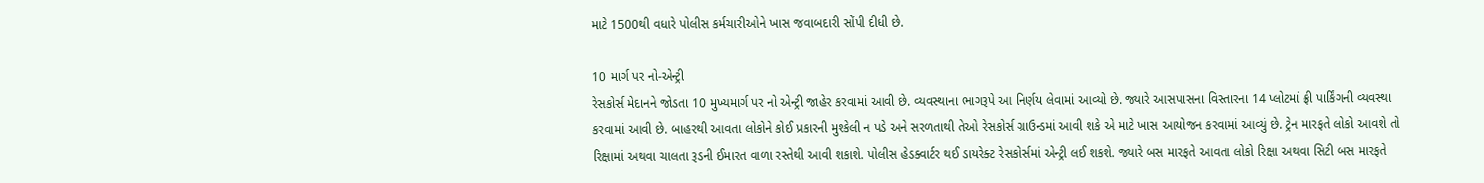માટે 1500થી વધારે પોલીસ કર્મચારીઓને ખાસ જવાબદારી સોંપી દીધી છે.

10 માર્ગ પર નો-એન્ટ્રી
રેસકોર્સ મેદાનને જોડતા 10 મુખ્યમાર્ગ પર નો એન્ટ્રી જાહેર કરવામાં આવી છે. વ્યવસ્થાના ભાગરૂપે આ નિર્ણય લેવામાં આવ્યો છે. જ્યારે આસપાસના વિસ્તારના 14 પ્લોટમાં ફ્રી પાર્કિંગની વ્યવસ્થા કરવામાં આવી છે. બાહરથી આવતા લોકોને કોઈ પ્રકારની મુશ્કેલી ન પડે અને સરળતાથી તેઓ રેસકોર્સ ગ્રાઉન્ડમાં આવી શકે એ માટે ખાસ આયોજન કરવામાં આવ્યું છે. ટ્રેન મારફતે લોકો આવશે તો રિક્ષામાં અથવા ચાલતા રૂડની ઈમારત વાળા રસ્તેથી આવી શકાશે. પોલીસ હેડક્વાર્ટર થઈ ડાયરેક્ટ રેસકોર્સમાં એન્ટ્રી લઈ શકશે. જ્યારે બસ મારફતે આવતા લોકો રિક્ષા અથવા સિટી બસ મારફતે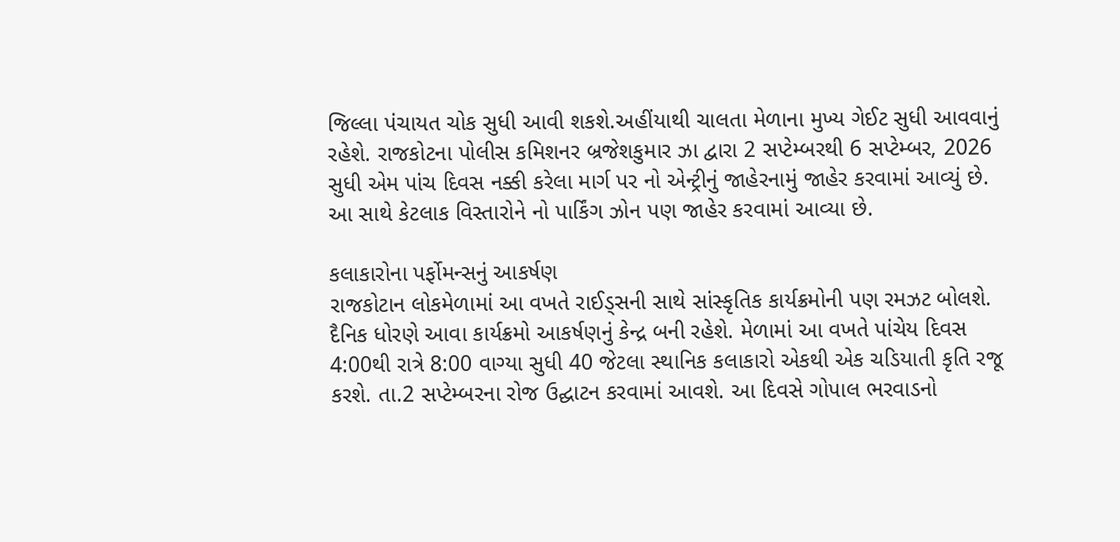જિલ્લા પંચાયત ચોક સુધી આવી શકશે.અહીંયાથી ચાલતા મેળાના મુખ્ય ગેઈટ સુધી આવવાનું રહેશે. રાજકોટના પોલીસ કમિશનર બ્રજેશકુમાર ઝા દ્વારા 2 સપ્ટેમ્બરથી 6 સપ્ટેમ્બર, 2026 સુધી એમ પાંચ દિવસ નક્કી કરેલા માર્ગ પર નો એન્ટ્રીનું જાહેરનામું જાહેર કરવામાં આવ્યું છે. આ સાથે કેટલાક વિસ્તારોને નો પાર્કિંગ ઝોન પણ જાહેર કરવામાં આવ્યા છે.

કલાકારોના પર્ફોમન્સનું આકર્ષણ
રાજકોટાન લોકમેળામાં આ વખતે રાઈડ્સની સાથે સાંસ્કૃતિક કાર્યક્રમોની પણ રમઝટ બોલશે. દૈનિક ધોરણે આવા કાર્યક્રમો આકર્ષણનું કેન્દ્ર બની રહેશે. મેળામાં આ વખતે પાંચેય દિવસ  4:00થી રાત્રે 8:00 વાગ્યા સુધી 40 જેટલા સ્થાનિક કલાકારો એકથી એક ચડિયાતી કૃતિ રજૂ કરશે. તા.2 સપ્ટેમ્બરના રોજ ઉદ્ઘાટન કરવામાં આવશે. આ દિવસે ગોપાલ ભરવાડનો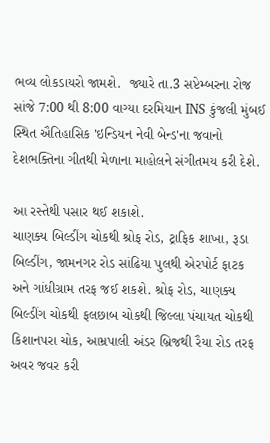ભવ્ય લોકડાયરો જામશે.  જ્યારે તા.3 સપ્ટેમ્બરના રોજ સાંજે 7:00 થી 8:00 વાગ્યા દરમિયાન INS કુંજલી મુંબઈ સ્થિત ઐતિહાસિક 'ઇન્ડિયન નેવી બેન્ડ'ના જવાનો દેશભક્તિના ગીતથી મેળાના માહોલને સંગીતમય કરી દેશે.

આ રસ્તેથી પસાર થઈ શકાશે.
ચાણક્ય બિલ્ડીંગ ચોકથી શ્રોફ રોડ, ટ્રાફિક શાખા, રૂડા બિલ્ડીંગ, જામનગર રોડ સાંઢિયા પુલથી એરપોર્ટ ફાટક અને ગાંધીગ્રામ તરફ જઈ શકશે. શ્રોફ રોડ, ચાણક્ય બિલ્ડીંગ ચોકથી ફલછાબ ચોકથી જિલ્લા પંચાયત ચોકથી કિશાનપરા ચોક, આમ્રપાલી અંડર બ્રિજથી રૈયા રોડ તરફ અવર જવર કરી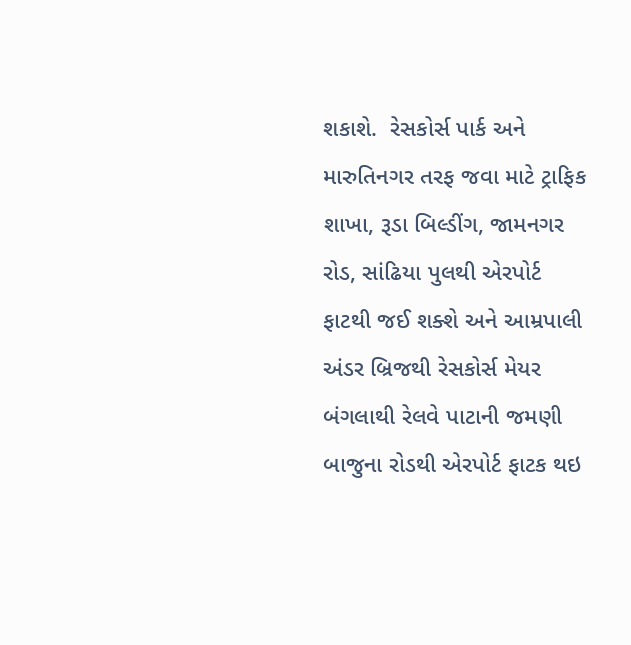શકાશે.  રેસકોર્સ પાર્ક અને મારુતિનગર તરફ જવા માટે ટ્રાફિક શાખા, રૂડા બિલ્ડીંગ, જામનગર રોડ, સાંઢિયા પુલથી એરપોર્ટ ફાટથી જઈ શક્શે અને આમ્રપાલી અંડર બ્રિજથી રેસકોર્સ મેયર બંગલાથી રેલવે પાટાની જમણી બાજુના રોડથી એરપોર્ટ ફાટક થઇ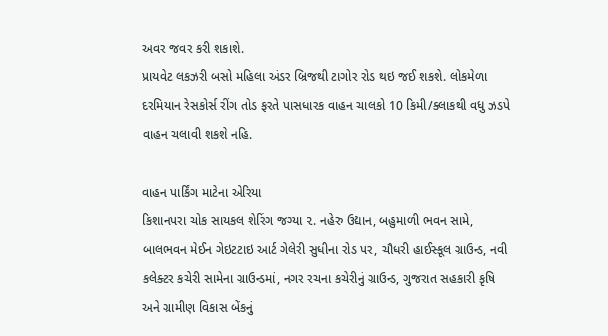અવર જવર કરી શકાશે.
પ્રાયવેટ લકઝરી બસો મહિલા અંડર બ્રિજથી ટાગોર રોડ થઇ જઈ શકશે. લોકમેળા દરમિયાન રેસકોર્સ રીંગ તોડ ફરતે પાસધારક વાહન ચાલકો 10 કિમી/ક્લાકથી વધુ ઝડપે વાહન ચલાવી શકશે નહિ.

વાહન પાર્કિંગ માટેના એરિયા
કિશાનપરા ચોક સાયકલ શેરિંગ જગ્યા ૨. નહેરુ ઉદ્યાન, બહુમાળી ભવન સામે, બાલભવન મેઈન ગેઇટટાઇ આર્ટ ગેલેરી સુધીના રોડ પર, ચૌધરી હાઈસ્કૂલ ગ્રાઉન્ડ, નવી કલેક્ટર કચેરી સામેના ગ્રાઉન્ડમાં, નગર રચના કચેરીનું ગ્રાઉન્ડ, ગુજરાત સહકારી કૃષિ અને ગ્રામીણ વિકાસ બેંકનું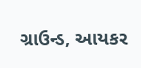ગ્રાઉન્ડ, આયકર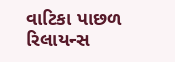વાટિકા પાછળ રિલાયન્સ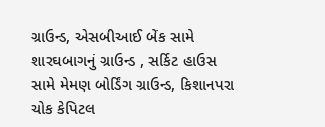ગ્રાઉન્ડ, એસબીઆઈ બેંક સામે શારઘબાગનું ગ્રાઉન્ડ , સર્કિટ હાઉસ સામે મેમણ બોર્ડિંગ ગ્રાઉન્ડ, કિશાનપરા ચોક કેપિટલ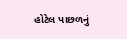હોટેલ પાછળનું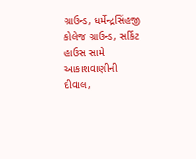ગ્રાઉન્ડ, ધર્મેન્દ્રસિંહજી કોલેજ ગ્રાઉન્ડ, સર્કિટ હાઉસ સામે આકાશવાણીની દીવાલ,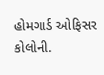હોમગાર્ડ ઓફિસર કોલોની.